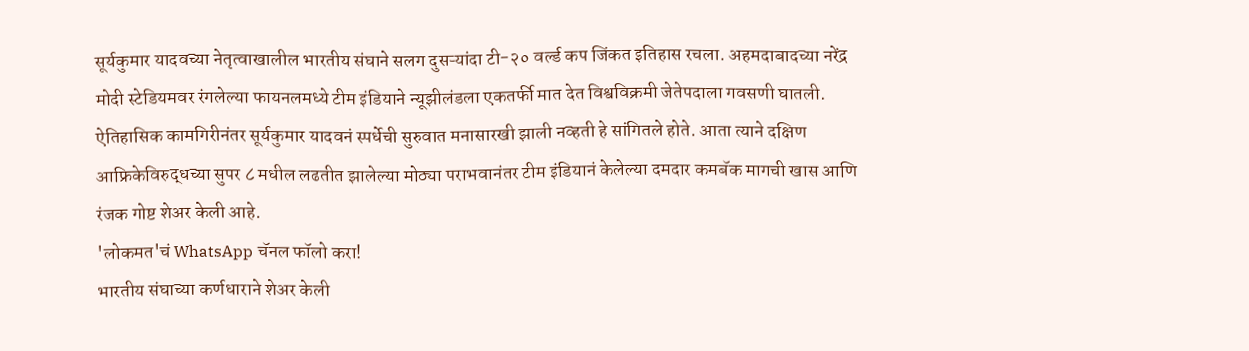सूर्यकुमार यादवच्या नेतृत्वाखालील भारतीय संघाने सलग दुसऱ्यांदा टी-२० वर्ल्ड कप जिंकत इतिहास रचला. अहमदाबादच्या नरेंद्र मोदी स्टेडियमवर रंगलेल्या फायनलमध्ये टीम इंडियाने न्यूझीलंडला एकतर्फी मात देत विश्वविक्रमी जेतेपदाला गवसणी घातली. ऐतिहासिक कामगिरीनंतर सूर्यकुमार यादवनं स्पर्धेची सुरुवात मनासारखी झाली नव्हती हे सांगितले होते. आता त्याने दक्षिण आफ्रिकेविरुद्धच्या सुपर ८ मधील लढतीत झालेल्या मोठ्या पराभवानंतर टीम इंडियानं केलेल्या दमदार कमबॅक मागची खास आणि रंजक गोष्ट शेअर केली आहे.
'लोकमत'चं WhatsApp चॅनल फॉलो करा!
भारतीय संघाच्या कर्णधाराने शेअर केली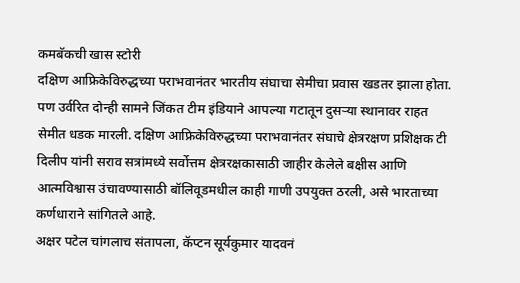कमबॅकची खास स्टोरी
दक्षिण आफ्रिकेविरुद्धच्या पराभवानंतर भारतीय संघाचा सेमीचा प्रवास खडतर झाला होता. पण उर्वरित दोन्ही सामने जिंकत टीम इंडियाने आपल्या गटातून दुसऱ्या स्थानावर राहत सेमीत धडक मारली. दक्षिण आफ्रिकेविरुद्धच्या पराभवानंतर संघाचे क्षेत्ररक्षण प्रशिक्षक टी दिलीप यांनी सराव सत्रांमध्ये सर्वोत्तम क्षेत्ररक्षकासाठी जाहीर केलेले बक्षीस आणि आत्मविश्वास उंचावण्यासाठी बॉलिवूडमधील काही गाणी उपयुक्त ठरली, असे भारताच्या कर्णधाराने सांगितले आहे.
अक्षर पटेल चांगलाच संतापला, कॅप्टन सूर्यकुमार यादवनं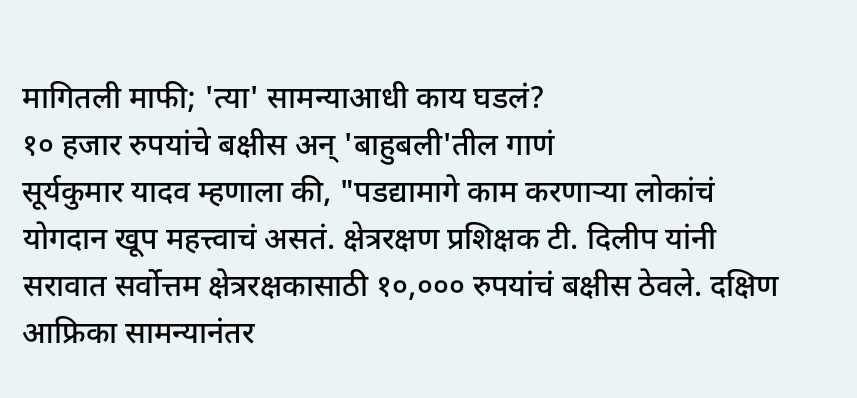मागितली माफी; 'त्या' सामन्याआधी काय घडलं?
१० हजार रुपयांचे बक्षीस अन् 'बाहुबली'तील गाणं
सूर्यकुमार यादव म्हणाला की, "पडद्यामागे काम करणाऱ्या लोकांचं योगदान खूप महत्त्वाचं असतं. क्षेत्ररक्षण प्रशिक्षक टी. दिलीप यांनी सरावात सर्वोत्तम क्षेत्ररक्षकासाठी १०,००० रुपयांचं बक्षीस ठेवले. दक्षिण आफ्रिका सामन्यानंतर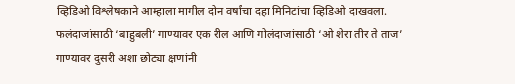व्हिडिओ विश्लेषकाने आम्हाला मागील दोन वर्षांचा दहा मिनिटांचा व्हिडिओ दाखवला. फलंदाजांसाठी ‘बाहुबली’ गाण्यावर एक रील आणि गोलंदाजांसाठी ‘ओ शेरा तीर ते ताज’ गाण्यावर दुसरी अशा छोट्या क्षणांनी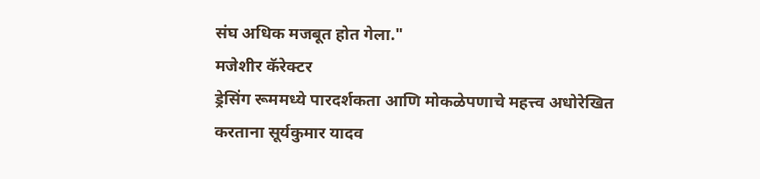संघ अधिक मजबूत होत गेला."
मजेशीर कॅरेक्टर
ड्रेसिंग रूममध्ये पारदर्शकता आणि मोकळेपणाचे महत्त्व अधोरेखित करताना सूर्यकुमार यादव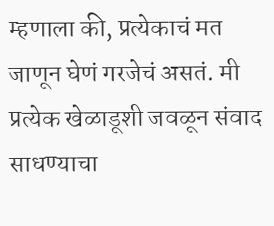म्हणाला की, प्रत्येकाचं मत जाणून घेणं गरजेचं असतं. मी प्रत्येक खेळाडूशी जवळून संवाद साधण्याचा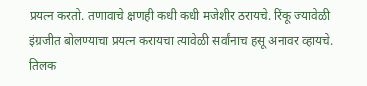प्रयत्न करतो. तणावाचे क्षणही कधी कधी मजेशीर ठरायचे. रिंकू ज्यावेळी इंग्रजीत बोलण्याचा प्रयत्न करायचा त्यावेळी सर्वांनाच हसू अनावर व्हायचे. तिलक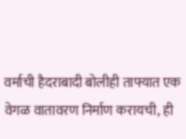वर्माची हैदराबादी बोलीही ताफ्यात एक वेगळ वातावरण निर्माण करायची, ही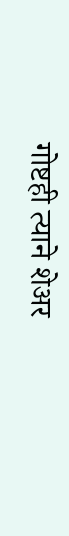गोष्टही त्याने शेअर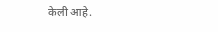केली आहे.